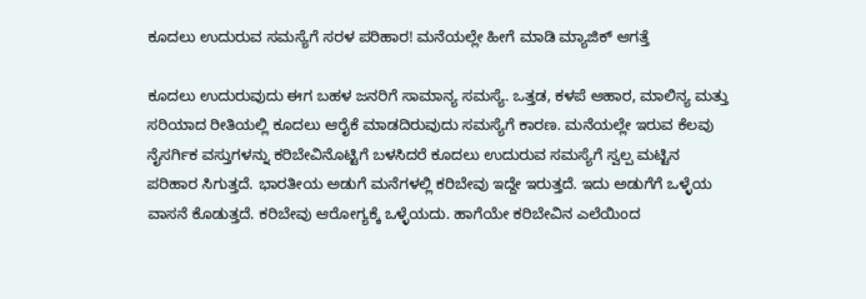ಕೂದಲು ಉದುರುವ ಸಮಸ್ಯೆಗೆ ಸರಳ ಪರಿಹಾರ! ಮನೆಯಲ್ಲೇ ಹೀಗೆ ಮಾಡಿ ಮ್ಯಾಜಿಕ್ ಆಗತ್ತೆ

ಕೂದಲು ಉದುರುವುದು ಈಗ ಬಹಳ ಜನರಿಗೆ ಸಾಮಾನ್ಯ ಸಮಸ್ಯೆ. ಒತ್ತಡ, ಕಳಪೆ ಆಹಾರ, ಮಾಲಿನ್ಯ ಮತ್ತು ಸರಿಯಾದ ರೀತಿಯಲ್ಲಿ ಕೂದಲು ಆರೈಕೆ ಮಾಡದಿರುವುದು ಸಮಸ್ಯೆಗೆ ಕಾರಣ. ಮನೆಯಲ್ಲೇ ಇರುವ ಕೆಲವು ನೈಸರ್ಗಿಕ ವಸ್ತುಗಳನ್ನು ಕರಿಬೇವಿನೊಟ್ಟಿಗೆ ಬಳಸಿದರೆ ಕೂದಲು ಉದುರುವ ಸಮಸ್ಯೆಗೆ ಸ್ವಲ್ಪ ಮಟ್ಟಿನ ಪರಿಹಾರ ಸಿಗುತ್ತದೆ. ಭಾರತೀಯ ಅಡುಗೆ ಮನೆಗಳಲ್ಲಿ ಕರಿಬೇವು ಇದ್ದೇ ಇರುತ್ತದೆ. ಇದು ಅಡುಗೆಗೆ ಒಳ್ಳೆಯ ವಾಸನೆ ಕೊಡುತ್ತದೆ. ಕರಿಬೇವು ಆರೋಗ್ಯಕ್ಕೆ ಒಳ್ಳೆಯದು. ಹಾಗೆಯೇ ಕರಿಬೇವಿನ ಎಲೆಯಿಂದ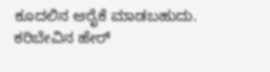ಕೂದಲಿನ ಆರೈಕೆ ಮಾಡಬಹುದು. ಕರಿಬೇವಿನ ಹೇರ್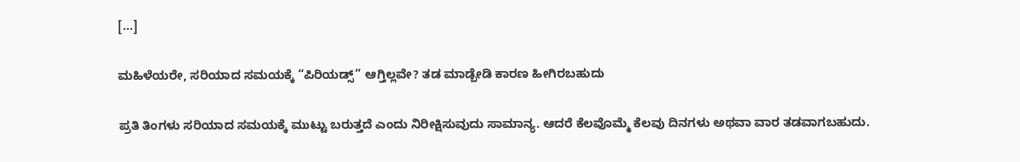[…]

ಮಹಿಳೆಯರೇ, ಸರಿಯಾದ ಸಮಯಕ್ಕೆ “ಪಿರಿಯಡ್ಸ್” ಆಗ್ತಿಲ್ಲವೇ? ತಡ ಮಾಡ್ಬೇಡಿ ಕಾರಣ ಹೀಗಿರಬಹುದು

ಪ್ರತಿ ತಿಂಗಳು ಸರಿಯಾದ ಸಮಯಕ್ಕೆ ಮುಟ್ಟು ಬರುತ್ತದೆ ಎಂದು ನಿರೀಕ್ಷಿಸುವುದು ಸಾಮಾನ್ಯ. ಆದರೆ ಕೆಲವೊಮ್ಮೆ ಕೆಲವು ದಿನಗಳು ಅಥವಾ ವಾರ ತಡವಾಗಬಹುದು.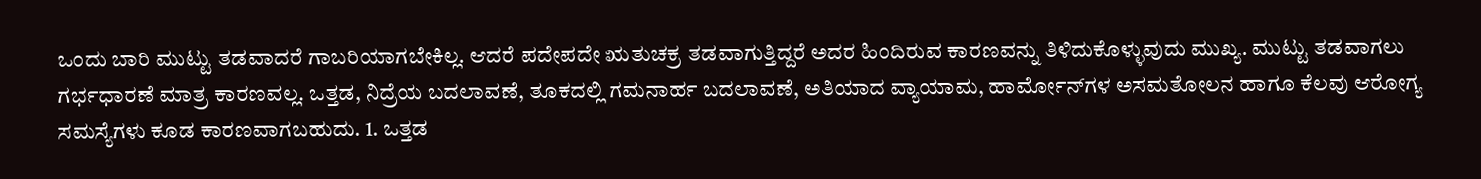ಒಂದು ಬಾರಿ ಮುಟ್ಟು ತಡವಾದರೆ ಗಾಬರಿಯಾಗಬೇಕಿಲ್ಲ. ಆದರೆ ಪದೇಪದೇ ಋತುಚಕ್ರ ತಡವಾಗುತ್ತಿದ್ದರೆ ಅದರ ಹಿಂದಿರುವ ಕಾರಣವನ್ನು ತಿಳಿದುಕೊಳ್ಳುವುದು ಮುಖ್ಯ. ಮುಟ್ಟು ತಡವಾಗಲು ಗರ್ಭಧಾರಣೆ ಮಾತ್ರ ಕಾರಣವಲ್ಲ. ಒತ್ತಡ, ನಿದ್ರೆಯ ಬದಲಾವಣೆ, ತೂಕದಲ್ಲಿ ಗಮನಾರ್ಹ ಬದಲಾವಣೆ, ಅತಿಯಾದ ವ್ಯಾಯಾಮ, ಹಾರ್ಮೋನ್‌ಗಳ ಅಸಮತೋಲನ ಹಾಗೂ ಕೆಲವು ಆರೋಗ್ಯ ಸಮಸ್ಯೆಗಳು ಕೂಡ ಕಾರಣವಾಗಬಹುದು. 1. ಒತ್ತಡ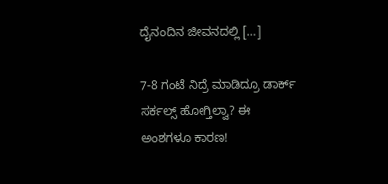ದೈನಂದಿನ ಜೀವನದಲ್ಲಿ […]

7-8 ಗಂಟೆ ನಿದ್ರೆ ಮಾಡಿದ್ರೂ ಡಾರ್ಕ್ ಸರ್ಕಲ್ಸ್ ಹೋಗ್ತಿಲ್ವಾ? ಈ ಅಂಶಗಳೂ ಕಾರಣ!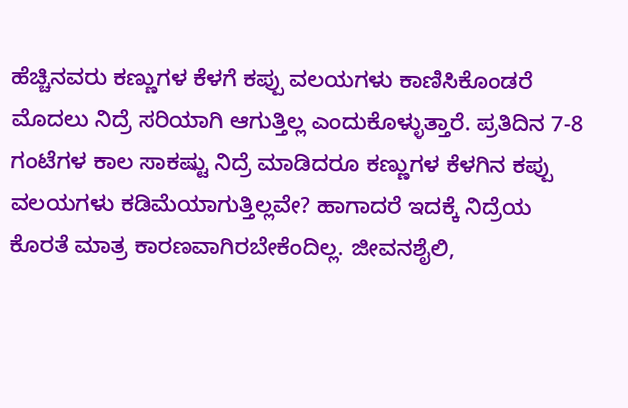ಹೆಚ್ಚಿನವರು ಕಣ್ಣುಗಳ ಕೆಳಗೆ ಕಪ್ಪು ವಲಯಗಳು ಕಾಣಿಸಿಕೊಂಡರೆ ಮೊದಲು ನಿದ್ರೆ ಸರಿಯಾಗಿ ಆಗುತ್ತಿಲ್ಲ ಎಂದುಕೊಳ್ಳುತ್ತಾರೆ. ಪ್ರತಿದಿನ 7-8 ಗಂಟೆಗಳ ಕಾಲ ಸಾಕಷ್ಟು ನಿದ್ರೆ ಮಾಡಿದರೂ ಕಣ್ಣುಗಳ ಕೆಳಗಿನ ಕಪ್ಪು ವಲಯಗಳು ಕಡಿಮೆಯಾಗುತ್ತಿಲ್ಲವೇ? ಹಾಗಾದರೆ ಇದಕ್ಕೆ ನಿದ್ರೆಯ ಕೊರತೆ ಮಾತ್ರ ಕಾರಣವಾಗಿರಬೇಕೆಂದಿಲ್ಲ. ಜೀವನಶೈಲಿ,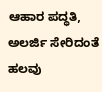ಆಹಾರ ಪದ್ಧತಿ, ಅಲರ್ಜಿ ಸೇರಿದಂತೆ ಹಲವು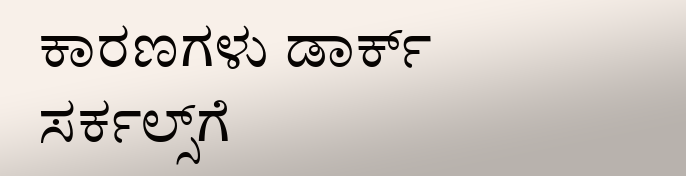ಕಾರಣಗಳು ಡಾರ್ಕ್ ಸರ್ಕಲ್ಸ್‌ಗೆ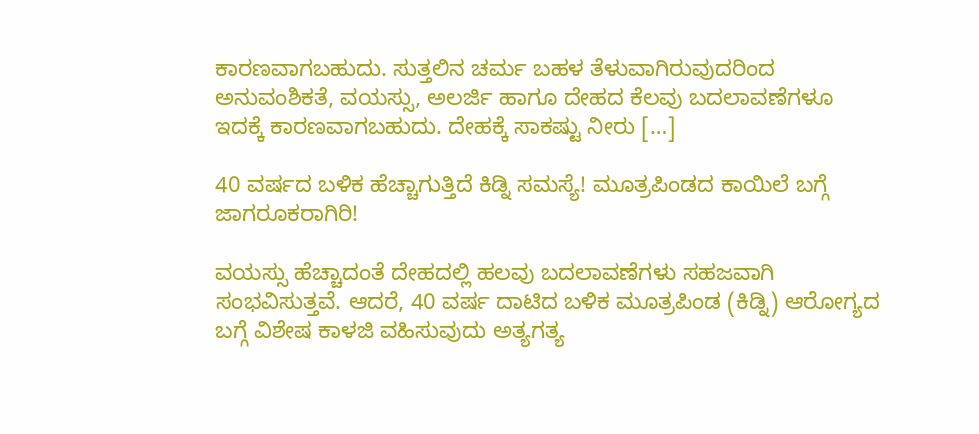ಕಾರಣವಾಗಬಹುದು. ಸುತ್ತಲಿನ ಚರ್ಮ ಬಹಳ ತೆಳುವಾಗಿರುವುದರಿಂದ ಅನುವಂಶಿಕತೆ, ವಯಸ್ಸು, ಅಲರ್ಜಿ ಹಾಗೂ ದೇಹದ ಕೆಲವು ಬದಲಾವಣೆಗಳೂ ಇದಕ್ಕೆ ಕಾರಣವಾಗಬಹುದು. ದೇಹಕ್ಕೆ ಸಾಕಷ್ಟು ನೀರು […]

40 ವರ್ಷದ ಬಳಿಕ ಹೆಚ್ಚಾಗುತ್ತಿದೆ ಕಿಡ್ನಿ ಸಮಸ್ಯೆ! ಮೂತ್ರಪಿಂಡದ ಕಾಯಿಲೆ ಬಗ್ಗೆ ಜಾಗರೂಕರಾಗಿರಿ!

ವಯಸ್ಸು ಹೆಚ್ಚಾದಂತೆ ದೇಹದಲ್ಲಿ ಹಲವು ಬದಲಾವಣೆಗಳು ಸಹಜವಾಗಿ ಸಂಭವಿಸುತ್ತವೆ. ಆದರೆ, 40 ವರ್ಷ ದಾಟಿದ ಬಳಿಕ ಮೂತ್ರಪಿಂಡ (ಕಿಡ್ನಿ) ಆರೋಗ್ಯದ ಬಗ್ಗೆ ವಿಶೇಷ ಕಾಳಜಿ ವಹಿಸುವುದು ಅತ್ಯಗತ್ಯ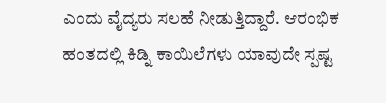ಎಂದು ವೈದ್ಯರು ಸಲಹೆ ನೀಡುತ್ತಿದ್ದಾರೆ. ಆರಂಭಿಕ ಹಂತದಲ್ಲಿ ಕಿಡ್ನಿ ಕಾಯಿಲೆಗಳು ಯಾವುದೇ ಸ್ಪಷ್ಟ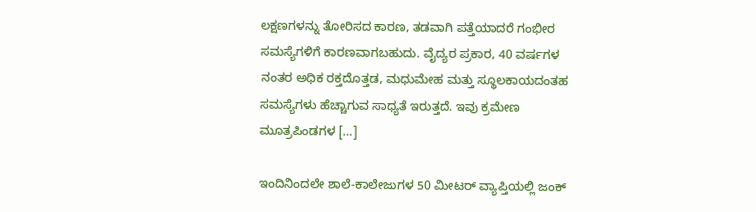ಲಕ್ಷಣಗಳನ್ನು ತೋರಿಸದ ಕಾರಣ, ತಡವಾಗಿ ಪತ್ತೆಯಾದರೆ ಗಂಭೀರ ಸಮಸ್ಯೆಗಳಿಗೆ ಕಾರಣವಾಗಬಹುದು. ವೈದ್ಯರ ಪ್ರಕಾರ, 40 ವರ್ಷಗಳ ನಂತರ ಅಧಿಕ ರಕ್ತದೊತ್ತಡ, ಮಧುಮೇಹ ಮತ್ತು ಸ್ಥೂಲಕಾಯದಂತಹ ಸಮಸ್ಯೆಗಳು ಹೆಚ್ಚಾಗುವ ಸಾಧ್ಯತೆ ಇರುತ್ತದೆ. ಇವು ಕ್ರಮೇಣ ಮೂತ್ರಪಿಂಡಗಳ […]

ಇಂದಿನಿಂದಲೇ ಶಾಲೆ-ಕಾಲೇಜುಗಳ 50 ಮೀಟರ್ ವ್ಯಾಪ್ತಿಯಲ್ಲಿ ಜಂಕ್‌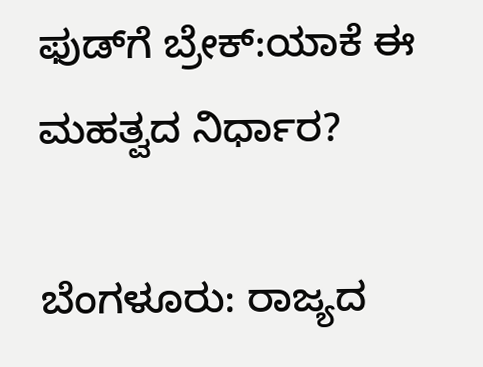ಫುಡ್‌ಗೆ ಬ್ರೇಕ್:ಯಾಕೆ ಈ ಮಹತ್ವದ ನಿರ್ಧಾರ?

ಬೆಂಗಳೂರು: ರಾಜ್ಯದ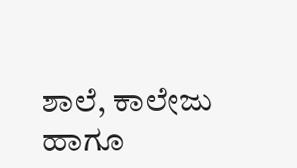ಶಾಲೆ, ಕಾಲೇಜು ಹಾಗೂ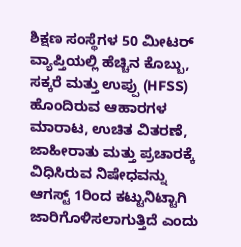ಶಿಕ್ಷಣ ಸಂಸ್ಥೆಗಳ 50 ಮೀಟರ್ ವ್ಯಾಪ್ತಿಯಲ್ಲಿ ಹೆಚ್ಚಿನ ಕೊಬ್ಬು, ಸಕ್ಕರೆ ಮತ್ತು ಉಪ್ಪು (HFSS) ಹೊಂದಿರುವ ಆಹಾರಗಳ ಮಾರಾಟ, ಉಚಿತ ವಿತರಣೆ, ಜಾಹೀರಾತು ಮತ್ತು ಪ್ರಚಾರಕ್ಕೆ ವಿಧಿಸಿರುವ ನಿಷೇಧವನ್ನು ಆಗಸ್ಟ್‌ 1ರಿಂದ ಕಟ್ಟುನಿಟ್ಟಾಗಿ ಜಾರಿಗೊಳಿಸಲಾಗುತ್ತಿದೆ ಎಂದು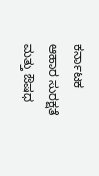ಕರ್ನಾಟಕ ಆಹಾರ ಸುರಕ್ಷತೆ ಮತ್ತು ಔಷಧ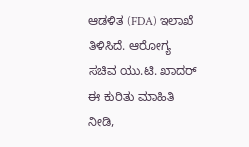ಆಡಳಿತ (FDA) ಇಲಾಖೆ ತಿಳಿಸಿದೆ. ಆರೋಗ್ಯ ಸಚಿವ ಯು.ಟಿ. ಖಾದರ್ ಈ ಕುರಿತು ಮಾಹಿತಿ ನೀಡಿ,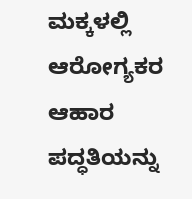ಮಕ್ಕಳಲ್ಲಿ ಆರೋಗ್ಯಕರ ಆಹಾರ ಪದ್ಧತಿಯನ್ನು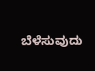ಬೆಳೆಸುವುದು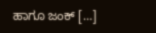ಹಾಗೂ ಜಂಕ್‌ […]